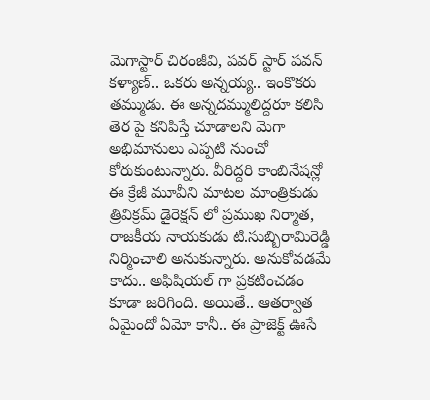మెగాస్టార్ చిరంజీవి, పవర్ స్టార్ పవన్ కళ్యాణ్.. ఒకరు అన్నయ్య.. ఇంకొకరు తమ్ముడు. ఈ అన్నదమ్ములిద్దరూ కలిసి తెర పై కనిపిస్తే చూడాలని మెగా అభిమానులు ఎప్పటి నుంచో కోరుకుంటున్నారు. వీరిద్దరి కాంబినేషన్లో ఈ క్రేజీ మూవీని మాటల మాంత్రికుడు త్రివిక్రమ్ డైరెక్షన్ లో ప్రముఖ నిర్మాత, రాజకీయ నాయకుడు టి.సుబ్బిరామిరెడ్డి నిర్మించాలి అనుకున్నారు. అనుకోవడమే కాదు.. అఫిషియల్ గా ప్రకటించడం కూడా జరిగింది. అయితే.. ఆతర్వాత ఏమైందో ఏమో కానీ.. ఈ ప్రాజెక్ట్ ఊసే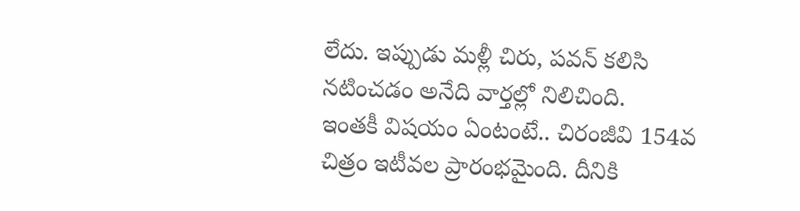లేదు. ఇప్పుడు మళ్లీ చిరు, పవన్ కలిసి నటించడం అనేది వార్తల్లో నిలిచింది.
ఇంతకీ విషయం ఏంటంటే.. చిరంజీవి 154వ చిత్రం ఇటీవల ప్రారంభమైంది. దీనికి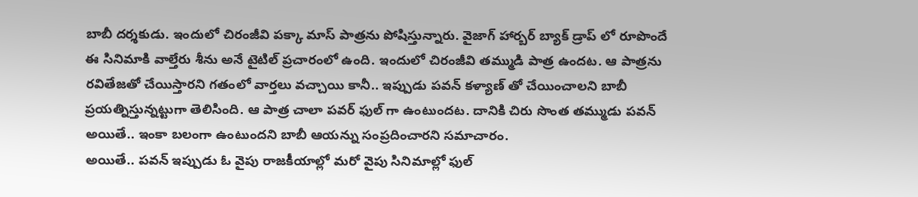బాబీ దర్శకుడు. ఇందులో చిరంజీవి పక్కా మాస్ పాత్రను పోషిస్తున్నారు. వైజాగ్ హార్బర్ బ్యాక్ డ్రాప్ లో రూపొందే ఈ సినిమాకి వాల్తేరు శీను అనే టైటిల్ ప్రచారంలో ఉంది. ఇందులో చిరంజీవి తమ్ముడి పాత్ర ఉందట. ఆ పాత్రను రవితేజతో చేయిస్తారని గతంలో వార్తలు వచ్చాయి కానీ.. ఇప్పుడు పవన్ కళ్యాణ్ తో చేయించాలని బాబీ ప్రయత్నిస్తున్నట్టుగా తెలిసింది. ఆ పాత్ర చాలా పవర్ ఫుల్ గా ఉంటుందట. దానికి చిరు సొంత తమ్ముడు పవన్ అయితే.. ఇంకా బలంగా ఉంటుందని బాబీ ఆయన్ను సంప్రదించారని సమాచారం.
అయితే.. పవన్ ఇప్పుడు ఓ వైపు రాజకీయాల్లో మరో వైపు సినిమాల్లో ఫుల్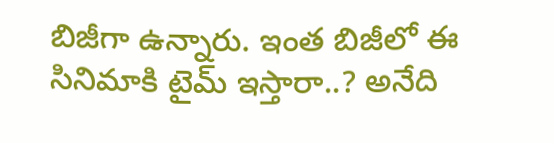బిజీగా ఉన్నారు. ఇంత బిజీలో ఈ సినిమాకి టైమ్ ఇస్తారా..? అనేది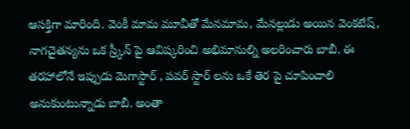ఆసక్తిగా మారింది. వెంకీ మామ మూవీతో మేనమామ, మేనల్లుడు అయిన వెంకటేష్, నాగచైతన్యను ఒక స్ర్కీన్ పై ఆవిష్కరించి అభిమానుల్ని అలరించారు బాబీ. ఈ తరహాలోనే ఇప్పుడు మెగాస్టార్ , పవర్ స్టార్ లను ఒకే తెర పై చూపించాలి అనుకుంటున్నాడు బాబీ. అంతా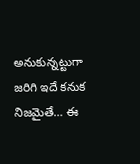అనుకున్నట్టుగా జరిగి ఇదే కనుక నిజమైతే… ఈ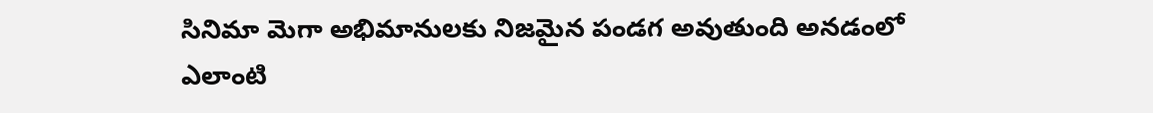సినిమా మెగా అభిమానులకు నిజమైన పండగ అవుతుంది అనడంలో ఎలాంటి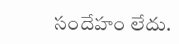సందేహం లేదు.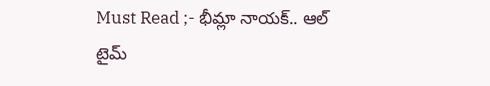Must Read ;- భీమ్లా నాయక్.. ఆల్ టైమ్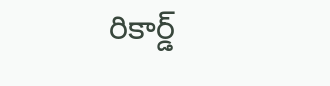రికార్డ్